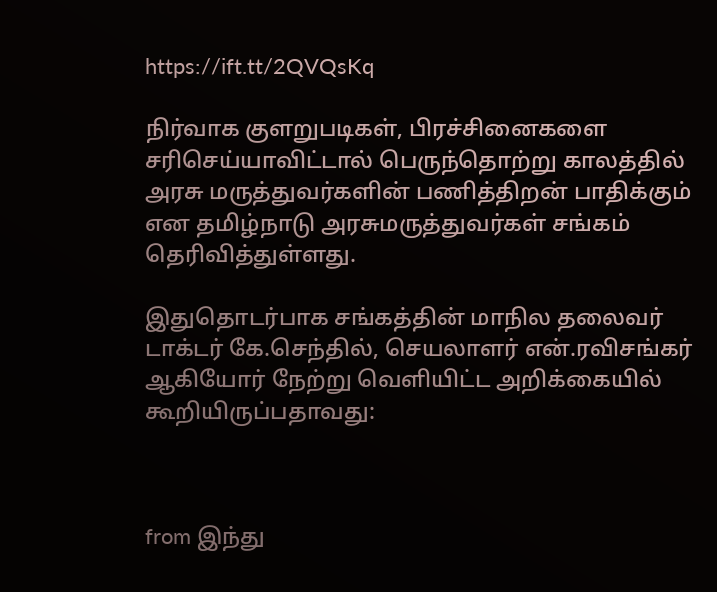https://ift.tt/2QVQsKq

நிர்வாக குளறுபடிகள், பிரச்சினைகளை சரிசெய்யாவிட்டால் பெருந்தொற்று காலத்தில் அரசு மருத்துவர்களின் பணித்திறன் பாதிக்கும் என தமிழ்நாடு அரசுமருத்துவர்கள் சங்கம் தெரிவித்துள்ளது.

இதுதொடர்பாக சங்கத்தின் மாநில தலைவர் டாக்டர் கே.செந்தில், செயலாளர் என்.ரவிசங்கர் ஆகியோர் நேற்று வெளியிட்ட அறிக்கையில் கூறியிருப்பதாவது:



from இந்து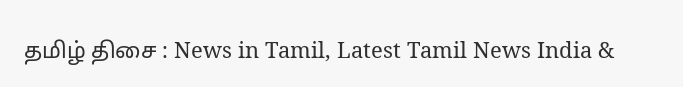தமிழ் திசை : News in Tamil, Latest Tamil News India &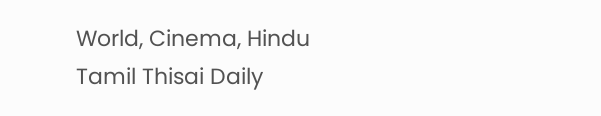World, Cinema, Hindu Tamil Thisai Daily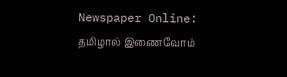Newspaper Online: தமிழால் இணைவோம்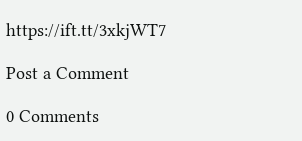https://ift.tt/3xkjWT7

Post a Comment

0 Comments